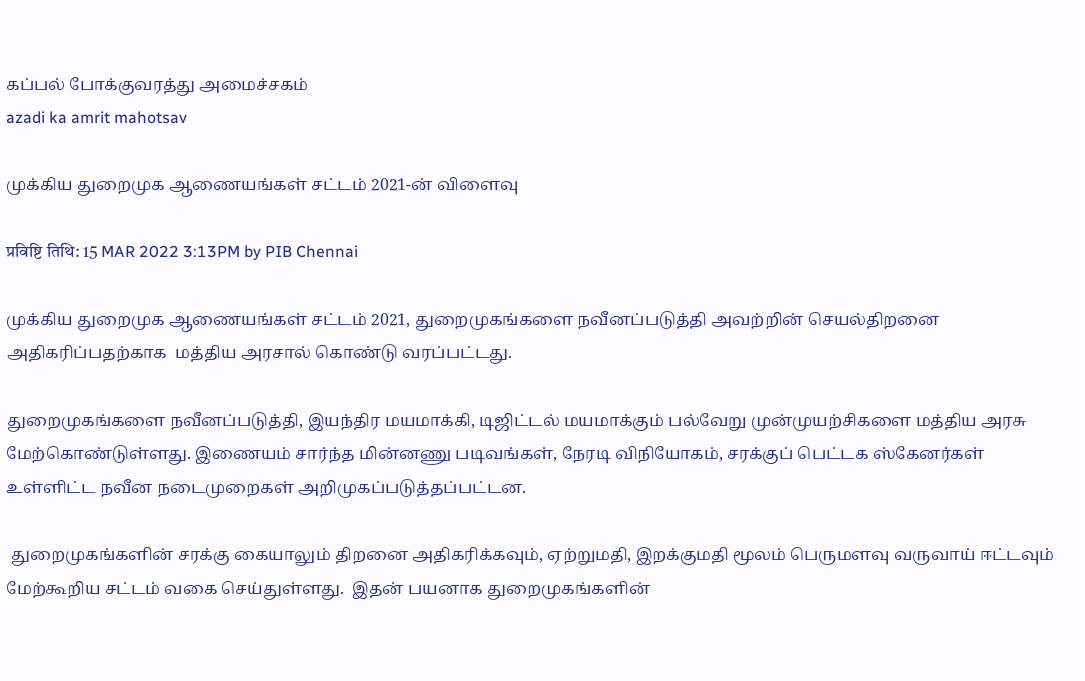கப்பல் போக்குவரத்து அமைச்சகம்
azadi ka amrit mahotsav

முக்கிய துறைமுக ஆணையங்கள் சட்டம் 2021-ன் விளைவு

प्रविष्टि तिथि: 15 MAR 2022 3:13PM by PIB Chennai

முக்கிய துறைமுக ஆணையங்கள் சட்டம் 2021, துறைமுகங்களை நவீனப்படுத்தி அவற்றின் செயல்திறனை அதிகரிப்பதற்காக  மத்திய அரசால் கொண்டு வரப்பட்டது.

துறைமுகங்களை நவீனப்படுத்தி, இயந்திர மயமாக்கி, டிஜிட்டல் மயமாக்கும் பல்வேறு முன்முயற்சிகளை மத்திய அரசு  மேற்கொண்டுள்ளது. இணையம் சார்ந்த மின்னணு படிவங்கள், நேரடி விநியோகம், சரக்குப் பெட்டக ஸ்கேனர்கள் உள்ளிட்ட நவீன நடைமுறைகள் அறிமுகப்படுத்தப்பட்டன.

 துறைமுகங்களின் சரக்கு கையாலும் திறனை அதிகரிக்கவும், ஏற்றுமதி, இறக்குமதி மூலம் பெருமளவு வருவாய் ஈட்டவும் மேற்கூறிய சட்டம் வகை செய்துள்ளது.  இதன் பயனாக துறைமுகங்களின்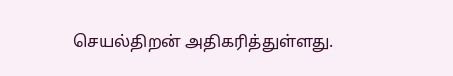செயல்திறன் அதிகரித்துள்ளது.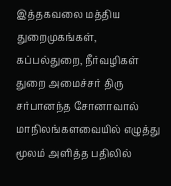இத்தகவலை மத்திய துறைமுகங்கள், கப்பல்துறை, நீர்வழிகள் துறை அமைச்சர் திரு சர்பானந்த சோனாவால் மாநிலங்களவையில் எழுத்து மூலம் அளித்த பதிலில்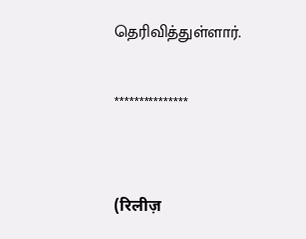தெரிவித்துள்ளார்.

***************


(रिलीज़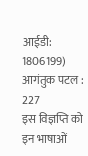आईडी: 1806199) आगंतुक पटल : 227
इस विज्ञप्ति को इन भाषाओं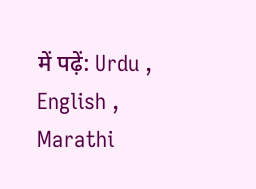में पढ़ें: Urdu , English , Marathi